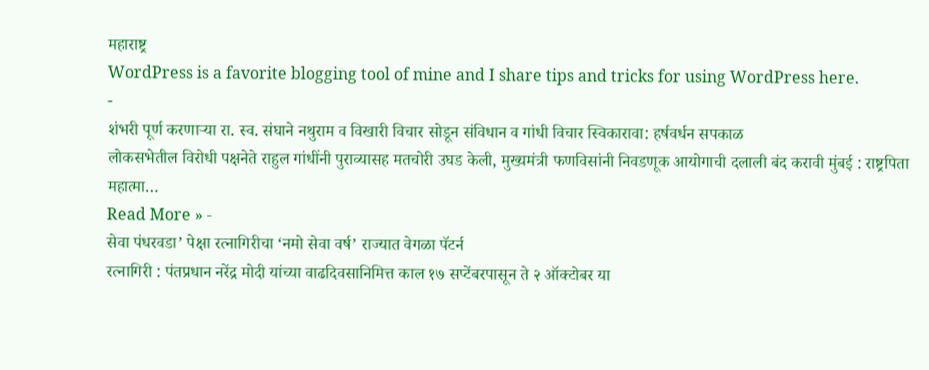महाराष्ट्र
WordPress is a favorite blogging tool of mine and I share tips and tricks for using WordPress here.
-
शंभरी पूर्ण करणाऱ्या रा. स्व. संघाने नथुराम व विखारी विचार सोडून संविधान व गांधी विचार स्विकारावा: हर्षवर्धन सपकाळ
लोकसभेतील विरोधी पक्षनेते राहुल गांधींनी पुराव्यासह मतचोरी उघड केली, मुख्यमंत्री फणविसांनी निवडणूक आयोगाची दलाली बंद करावी मुंबई : राष्ट्रपिता महात्मा…
Read More » -
सेवा पंधरवडा’ पेक्षा रत्नागिरीचा ‘नमो सेवा वर्ष’ राज्यात वेगळा पॅटर्न
रत्नागिरी : पंतप्रधान नरेंद्र मोदी यांच्या वाढदिवसानिमित्त काल १७ सप्टेंबरपासून ते २ ऑक्टोबर या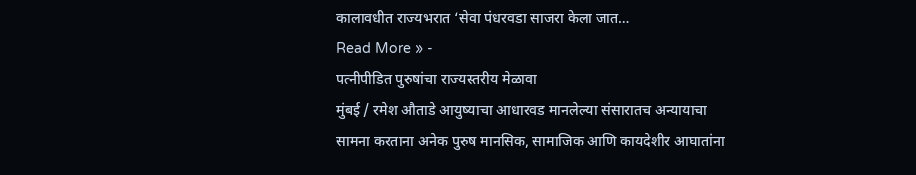कालावधीत राज्यभरात ‘सेवा पंधरवडा साजरा केला जात…
Read More » -
पत्नीपीडित पुरुषांचा राज्यस्तरीय मेळावा
मुंबई / रमेश औताडे आयुष्याचा आधारवड मानलेल्या संसारातच अन्यायाचा सामना करताना अनेक पुरुष मानसिक, सामाजिक आणि कायदेशीर आघातांना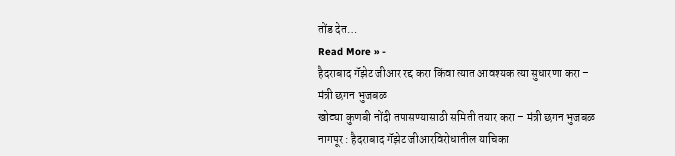तोंड देत…
Read More » -
हैदराबाद गॅझेट जीआर रद्द करा किंवा त्यात आवश्यक त्या सुधारणा करा – मंत्री छगन भुजबळ
खोट्या कुणबी नोंदी तपासण्यासाठी समिती तयार करा – मंत्री छगन भुजबळ नागपूर : हैदराबाद गॅझेट जीआरविरोधातील याचिका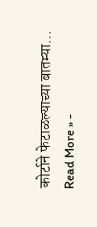कोर्टाने फेटाळल्याच्या बातम्या…
Read More » -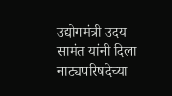उद्योगमंत्री उदय सामंत यांनी दिला नाट्यपरिषदेच्या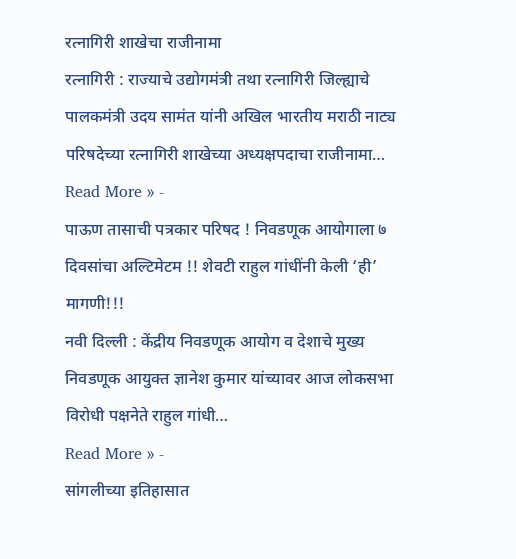रत्नागिरी शाखेचा राजीनामा
रत्नागिरी : राज्याचे उद्योगमंत्री तथा रत्नागिरी जिल्ह्याचे पालकमंत्री उदय सामंत यांनी अखिल भारतीय मराठी नाट्य परिषदेच्या रत्नागिरी शाखेच्या अध्यक्षपदाचा राजीनामा…
Read More » -
पाऊण तासाची पत्रकार परिषद ! निवडणूक आयोगाला ७ दिवसांचा अल्टिमेटम !! शेवटी राहुल गांधींनी केली ‘ही’ मागणी!!!
नवी दिल्ली : केंद्रीय निवडणूक आयोग व देशाचे मुख्य निवडणूक आयुक्त ज्ञानेश कुमार यांच्यावर आज लोकसभा विरोधी पक्षनेते राहुल गांधी…
Read More » -
सांगलीच्या इतिहासात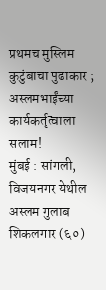प्रथमच मुस्लिम कुटुंबाचा पुढाकार ; अस्लमभाईंच्या कार्यकर्तृत्वाला सलाम!
मुंबई : सांगली, विजयनगर येथील अस्लम गुलाब शिकलगार (६०)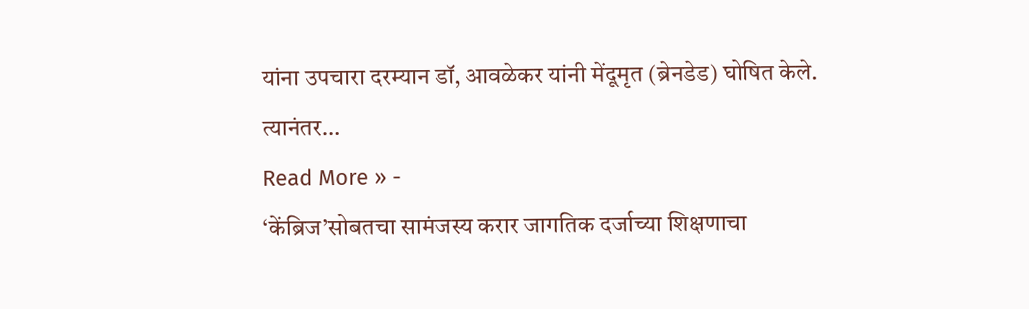यांना उपचारा दरम्यान डॉ, आवळेकर यांनी मेंदूमृत (ब्रेनडेड) घोषित केले. त्यानंतर…
Read More » -
‘केंब्रिज’सोबतचा सामंजस्य करार जागतिक दर्जाच्या शिक्षणाचा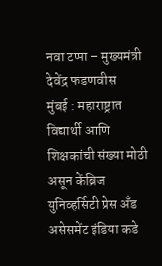नवा टप्पा – मुख्यमंत्री देवेंद्र फडणवीस
मुंबई : महाराष्ट्रात विद्यार्थी आणि शिक्षकांची संख्या मोठी असून केंब्रिज युनिव्हर्सिटी प्रेस अँड असेसमेंट इंडिया कडे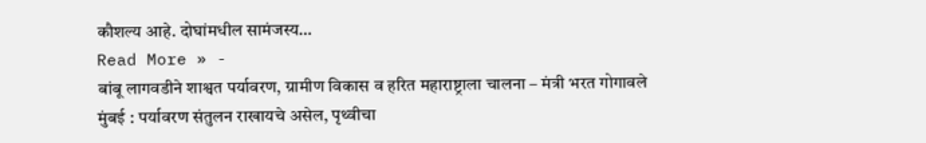कौशल्य आहे. दोघांमधील सामंजस्य…
Read More » -
बांबू लागवडीने शाश्वत पर्यावरण, ग्रामीण विकास व हरित महाराष्ट्राला चालना – मंत्री भरत गोगावले
मुंबई : पर्यावरण संतुलन राखायचे असेल, पृथ्वीचा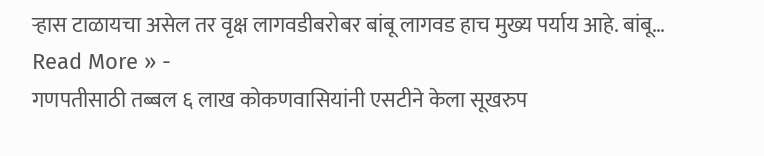ऱ्हास टाळायचा असेल तर वृक्ष लागवडीबरोबर बांबू लागवड हाच मुख्य पर्याय आहे. बांबू…
Read More » -
गणपतीसाठी तब्बल ६ लाख कोकणवासियांनी एसटीने केला सूखरुप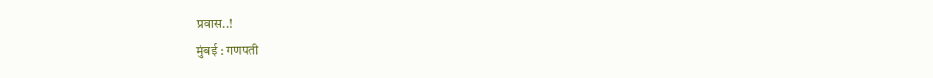प्रवास..!
मुंबई : गणपती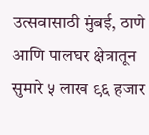उत्सवासाठी मुंबई, ठाणे आणि पालघर क्षेत्रातून सुमारे ५ लाख ९६ हजार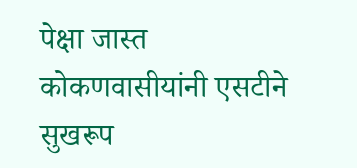पेक्षा जास्त कोकणवासीयांनी एसटीने सुखरूप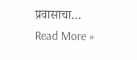प्रवासाचा…
Read More »